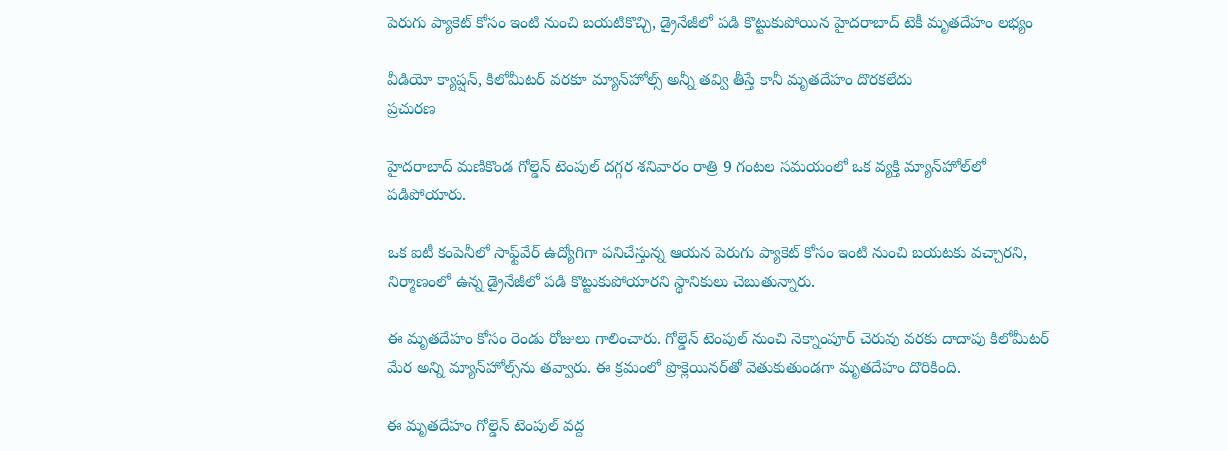పెరుగు ప్యాకెట్ కోసం ఇంటి నుంచి బయటికొచ్చి, డ్రైనేజీలో పడి కొట్టుకుపోయిన హైదరాబాద్ టెకీ మృతదేహం లభ్యం

వీడియో క్యాప్షన్, కిలోమీటర్ వరకూ మ్యాన్‌హోల్స్ అన్నీ తవ్వి తీస్తే కానీ మృతదేహం దొరకలేదు
ప్రచురణ

హైదరాబాద్ మణికొండ గోల్డెన్ టెంపుల్ దగ్గర శనివారం రాత్రి 9 గంటల సమయంలో ఒక వ్యక్తి మ్యాన్‌హోల్‌లో పడిపోయారు.

ఒక ఐటీ కంపెనీలో సాఫ్ట్‌వేర్ ఉద్యోగిగా పనిచేస్తున్న ఆయన పెరుగు ప్యాకెట్ కోసం ఇంటి నుంచి బయటకు వచ్చారని, నిర్మాణంలో ఉన్న డ్రైనేజీలో పడి కొట్టుకుపోయారని స్థానికులు చెబుతున్నారు.

ఈ మృతదేహం కోసం రెండు రోజులు గాలించారు. గోల్డెన్ టెంపుల్ నుంచి నెక్నాంపూర్‌ చెరువు వరకు దాదాపు కిలోమీటర్ మేర అన్ని మ్యాన్‌హోల్స్‌ను తవ్వారు. ఈ క్రమంలో ప్రొక్లెయినర్‌తో వెతుకుతుండగా మృతదేహం దొరికింది.

ఈ మృతదేహం గోల్డెన్ టెంపుల్ వద్ద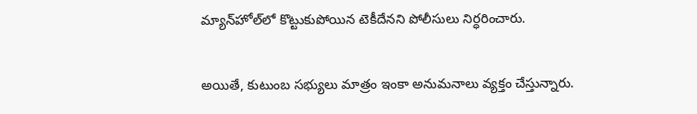మ్యాన్‌హోల్‌లో కొట్టుకుపోయిన టెకీదేనని పోలీసులు నిర్ధరించారు.

అయితే, కుటుంబ సభ్యులు మాత్రం ఇంకా అనుమనాలు వ్యక్తం చేస్తున్నారు.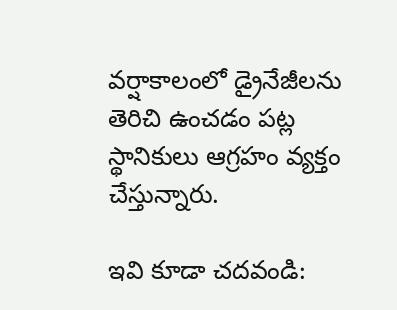వర్షాకాలంలో డ్రైనేజీలను తెరిచి ఉంచడం పట్ల స్థానికులు ఆగ్రహం వ్యక్తం చేస్తున్నారు.

ఇవి కూడా చదవండి: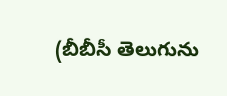(బీబీసీ తెలుగును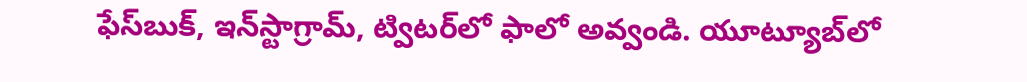ఫేస్‌బుక్, ఇన్‌స్టాగ్రామ్‌, ట్విటర్‌లో ఫాలో అవ్వండి. యూట్యూబ్‌లో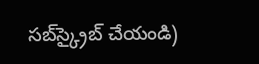సబ్‌స్క్రైబ్ చేయండి)